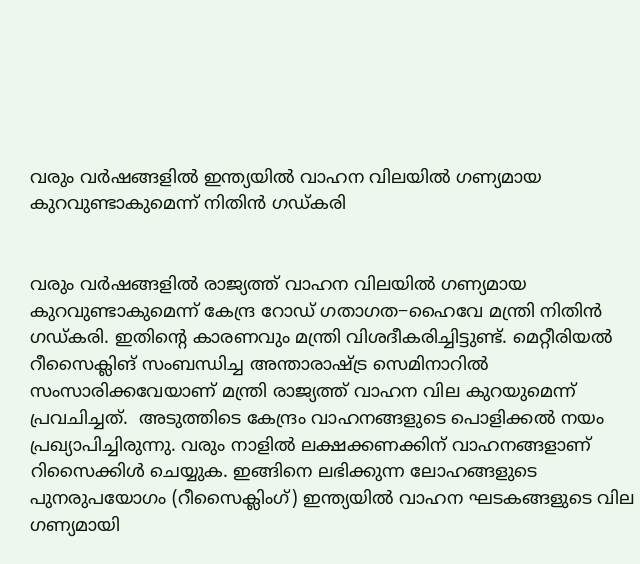വരും വർഷങ്ങളിൽ ഇന്ത്യയിൽ വാഹന വിലയിൽ ഗണ്യമായ കുറവുണ്ടാകുമെന്ന് നിതിൻ ഗഡ്കരി


വരും വർഷങ്ങളിൽ രാജ്യത്ത് വാഹന വിലയിൽ ഗണ്യമായ കുറവുണ്ടാകുമെന്ന് കേന്ദ്ര റോഡ് ഗതാഗത−ഹൈവേ മന്ത്രി നിതിൻ ഗഡ്കരി. ഇതിന്റെ കാരണവും മന്ത്രി വിശദീകരിച്ചിട്ടുണ്ട്. മെറ്റീരിയൽ റീസൈക്ലിങ് സംബന്ധിച്ച അന്താരാഷ്ട്ര സെമിനാറിൽ സംസാരിക്കവേയാണ് മന്ത്രി രാജ്യത്ത് വാഹന വില കുറയുമെന്ന് പ്രവചിച്ചത്.  അടുത്തിടെ കേന്ദ്രം വാഹനങ്ങളുടെ പൊളിക്കൽ നയം പ്രഖ്യാപിച്ചിരുന്നു. വരും നാളിൽ ലക്ഷക്കണക്കിന് വാഹനങ്ങളാണ് റിസൈക്കിൾ ചെയ്യുക. ഇങ്ങിനെ ലഭിക്കുന്ന ലോഹങ്ങളുടെ പുനരുപയോഗം (റീസൈക്ലിംഗ്) ഇന്ത്യയിൽ‍ വാഹന ഘടകങ്ങളുടെ വില ഗണ്യമായി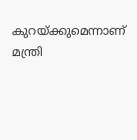കുറയ്ക്കുമെന്നാണ് മന്ത്രി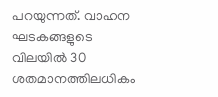പറയുന്നത്. വാഹന ഘടകങ്ങളുടെ വിലയിൽ‍ 30 ശതമാനത്തിലധികം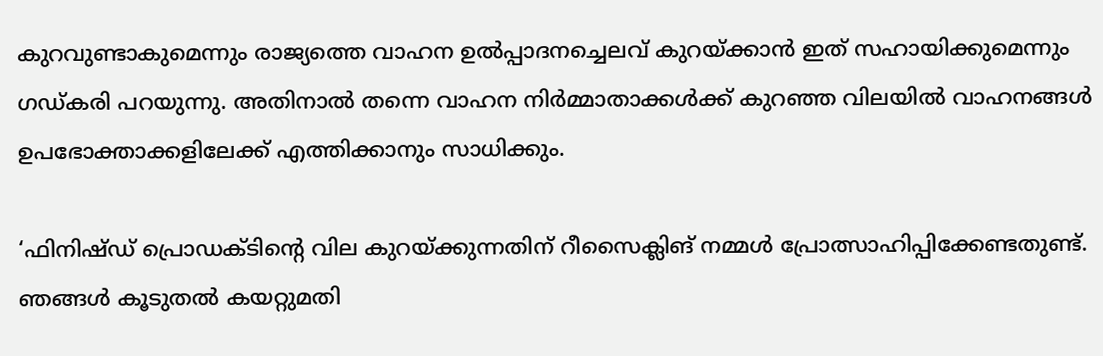കുറവുണ്ടാകുമെന്നും രാജ്യത്തെ വാഹന ഉൽ‍പ്പാദനച്ചെലവ് കുറയ്ക്കാൻ ഇത് സഹായിക്കുമെന്നും ഗഡ്കരി പറയുന്നു. അതിനാൽ‍ തന്നെ വാഹന നിർ‍മ്മാതാക്കൾ‍ക്ക് കുറഞ്ഞ വിലയിൽ‍ വാഹനങ്ങൾ‍ ഉപഭോക്താക്കളിലേക്ക് എത്തിക്കാനും സാധിക്കും.

‘ഫിനിഷ്ഡ് പ്രൊഡക്ടിന്റെ വില കുറയ്ക്കുന്നതിന് റീസൈക്ലിങ് നമ്മൾ‍ പ്രോത്സാഹിപ്പിക്കേണ്ടതുണ്ട്. ഞങ്ങൾ‍ കൂടുതൽ‍ കയറ്റുമതി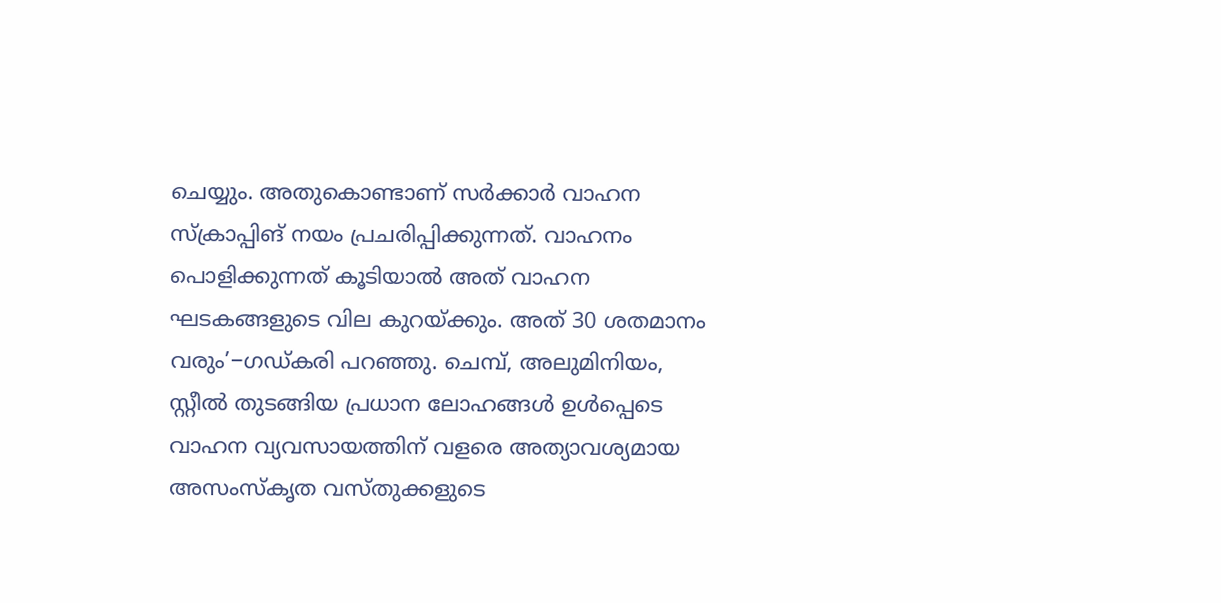ചെയ്യും. അതുകൊണ്ടാണ് സർ‍ക്കാർ‍ വാഹന സ്‌ക്രാപ്പിങ് നയം പ്രചരിപ്പിക്കുന്നത്. വാഹനം പൊളിക്കുന്നത് കൂടിയാൽ‍ അത് വാഹന ഘടകങ്ങളുടെ വില കുറയ്ക്കും. അത് 30 ശതമാനം വരും’−ഗഡ്കരി പറഞ്ഞു. ചെമ്പ്, അലുമിനിയം, സ്റ്റീൽ‍ തുടങ്ങിയ പ്രധാന ലോഹങ്ങൾ‍ ഉൾ‍പ്പെടെ വാഹന വ്യവസായത്തിന് വളരെ അത്യാവശ്യമായ അസംസ്‌കൃത വസ്തുക്കളുടെ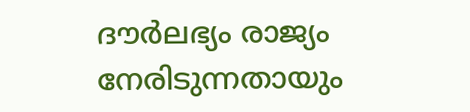ദൗർ‍ലഭ്യം രാജ്യം നേരിടുന്നതായും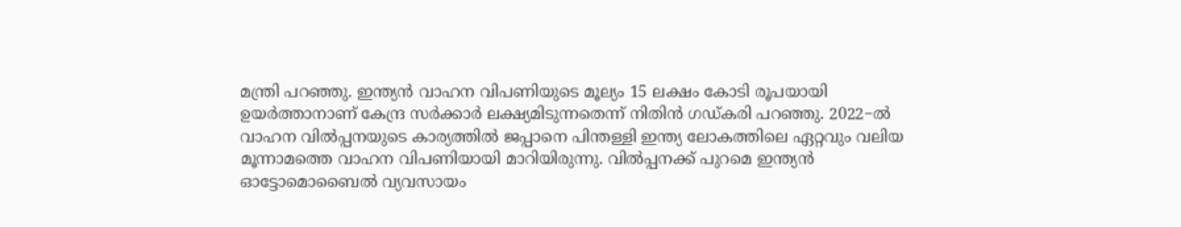മന്ത്രി പറഞ്ഞു. ഇന്ത്യൻ വാഹന വിപണിയുടെ മൂല്യം 15 ലക്ഷം കോടി രൂപയായി ഉയർ‍ത്താനാണ് കേന്ദ്ര സർ‍ക്കാർ‍ ലക്ഷ്യമിടുന്നതെന്ന് നിതിൻ ഗഡ്കരി പറഞ്ഞു. 2022−ൽ‍ വാഹന വിൽ‍പ്പനയുടെ കാര്യത്തിൽ‍ ജപ്പാനെ പിന്തള്ളി ഇന്ത്യ ലോകത്തിലെ ഏറ്റവും വലിയ മൂന്നാമത്തെ വാഹന വിപണിയായി മാറിയിരുന്നു. വിൽ‍പ്പനക്ക് പുറമെ ഇന്ത്യൻ ഓട്ടോമൊബൈൽ‍ വ്യവസായം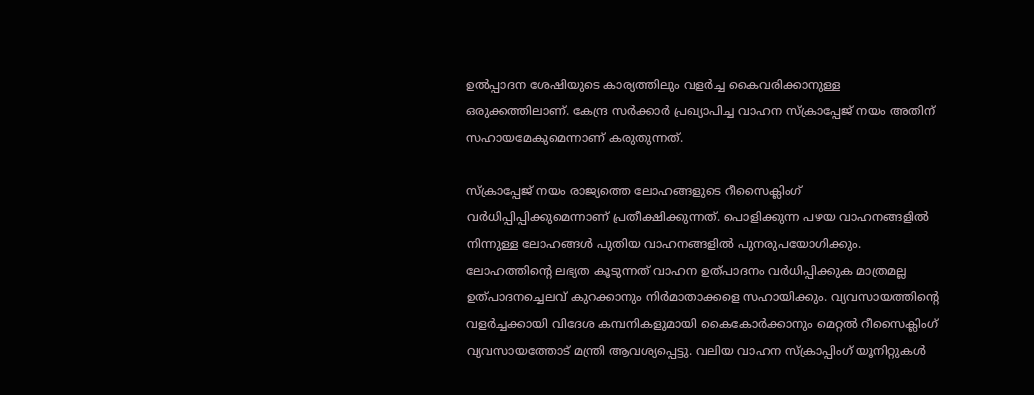ഉൽ‍പ്പാദന ശേഷിയുടെ കാര്യത്തിലും വളർ‍ച്ച കൈവരിക്കാനുള്ള ഒരുക്കത്തിലാണ്. കേന്ദ്ര സർ‍ക്കാർ‍ പ്രഖ്യാപിച്ച വാഹന സ്‌ക്രാപ്പേജ് നയം അതിന് സഹായമേകുമെന്നാണ് കരുതുന്നത്.

സ്‌ക്രാപ്പേജ് നയം രാജ്യത്തെ ലോഹങ്ങളുടെ റീസൈക്ലിംഗ് വർ‍ധിപ്പിപ്പിക്കുമെന്നാണ് പ്രതീക്ഷിക്കുന്നത്. പൊളിക്കുന്ന പഴയ വാഹനങ്ങളിൽ‍ നിന്നുള്ള ലോഹങ്ങൾ‍ പുതിയ വാഹനങ്ങളിൽ‍ പുനരുപയോഗിക്കും. ലോഹത്തിന്റെ ലഭ്യത കൂടുന്നത് വാഹന ഉത്പാദനം വർ‍ധിപ്പിക്കുക മാത്രമല്ല ഉത്പാദനച്ചെലവ് കുറക്കാനും നിർ‍മാതാക്കളെ സഹായിക്കും. വ്യവസായത്തിന്റെ വളർ‍ച്ചക്കായി വിദേശ കമ്പനികളുമായി കൈകോർ‍ക്കാനും മെറ്റൽ‍ റീസൈക്ലിംഗ് വ്യവസായത്തോട് മന്ത്രി ആവശ്യപ്പെട്ടു. വലിയ വാഹന സ്‌ക്രാപ്പിംഗ് യൂനിറ്റുകൾ‍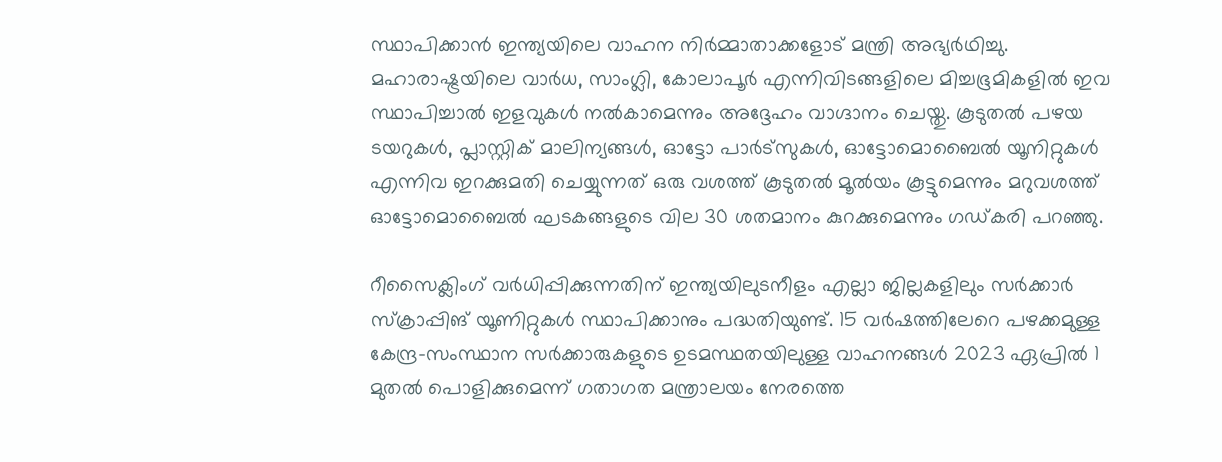സ്ഥാപിക്കാന്‍ ഇന്ത്യയിലെ വാഹന നിർ‍മ്മാതാക്കളോട് മന്ത്രി അഭ്യർഥിച്ചു. മഹാരാഷ്ട്രയിലെ വാർ‍ധ, സാംഗ്ലി, കോലാപൂർ‍ എന്നിവിടങ്ങളിലെ മിച്ചഭൂമികളിൽ‍ ഇവ സ്ഥാപിച്ചാൽ‍ ഇളവുകൾ‍ നൽ‍കാമെന്നും അദ്ദേഹം വാഗ്ദാനം ചെയ്തു. കൂടുതൽ‍ പഴയ ടയറുകൾ‍, പ്ലാസ്റ്റിക് മാലിന്യങ്ങൾ‍, ഓട്ടോ പാർ‍ട്സുകൾ‍, ഓട്ടോമൊബൈൽ‍ യൂനിറ്റുകൾ‍ എന്നിവ ഇറക്കുമതി ചെയ്യുന്നത് ഒരു വശത്ത് കൂടുതൽ‍ മൂൽയം കൂട്ടുമെന്നും മറുവശത്ത് ഓട്ടോമൊബൈൽ‍ ഘടകങ്ങളുടെ വില 30 ശതമാനം കുറക്കുമെന്നും ഗഡ്കരി പറഞ്ഞു.

റീസൈക്ലിംഗ് വർ‍ധിപ്പിക്കുന്നതിന് ഇന്ത്യയിലുടനീളം എല്ലാ ജില്ലകളിലും സർ‍ക്കാർ‍ സ്‌ക്രാപ്പിങ് യൂണിറ്റുകൾ‍ സ്ഥാപിക്കാനും പദ്ധതിയുണ്ട്. 15 വർ‍ഷത്തിലേറെ പഴക്കമുള്ള കേന്ദ്ര−സംസ്ഥാന സർ‍ക്കാരുകളുടെ ഉടമസ്ഥതയിലുള്ള വാഹനങ്ങൾ‍ 2023 ഏപ്രിൽ‍ 1 മുതൽ‍ പൊളിക്കുമെന്ന് ഗതാഗത മന്ത്രാലയം നേരത്തെ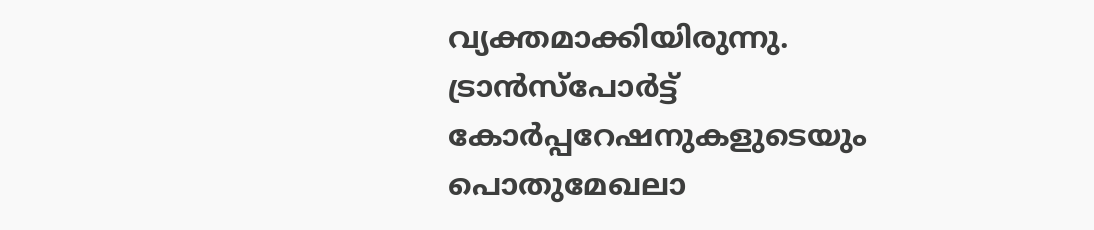വ്യക്തമാക്കിയിരുന്നു. ട്രാൻസ്പോർ‍ട്ട് കോർ‍പ്പറേഷനുകളുടെയും പൊതുമേഖലാ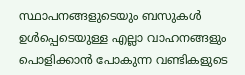സ്ഥാപനങ്ങളുടെയും ബസുകൾ‍ ഉൾ‍പ്പെടെയുള്ള എല്ലാ വാഹനങ്ങളും പൊളിക്കാൻ പോകുന്ന വണ്ടികളുടെ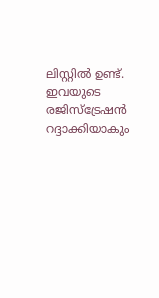ലിസ്റ്റിൽ‍ ഉണ്ട്. ഇവയുടെ രജിസ്ട്രേഷൻ റദ്ദാക്കിയാകും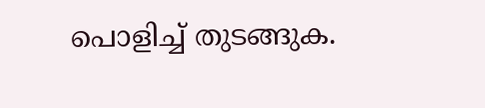പൊളിച്ച് തുടങ്ങുക.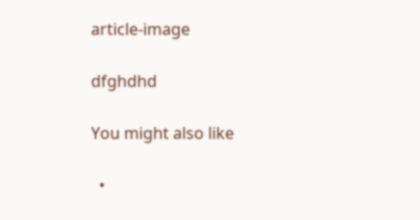article-image

dfghdhd

You might also like

  •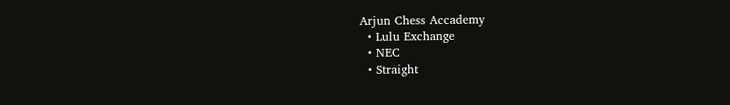Arjun Chess Accademy
  • Lulu Exchange
  • NEC
  • Straight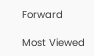Forward

Most Viewed